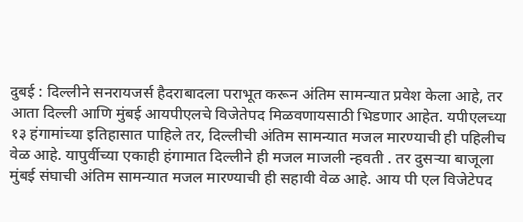दुबई : दिल्लीने सनरायजर्स हैदराबादला पराभूत करून अंतिम सामन्यात प्रवेश केला आहे, तर आता दिल्ली आणि मुंबई आयपीएलचे विजेतेपद मिळवणायसाठी भिडणार आहेत. यपीएलच्या १३ हंगामांच्या इतिहासात पाहिले तर, दिल्लीची अंतिम सामन्यात मजल मारण्याची ही पहिलीच वेळ आहे. यापुर्वीच्या एकाही हंगामात दिल्लीने ही मजल माजली न्हवती . तर दुसऱ्या बाजूला मुंबई संघाची अंतिम सामन्यात मजल मारण्याची ही सहावी वेळ आहे. आय पी एल विजेटेपद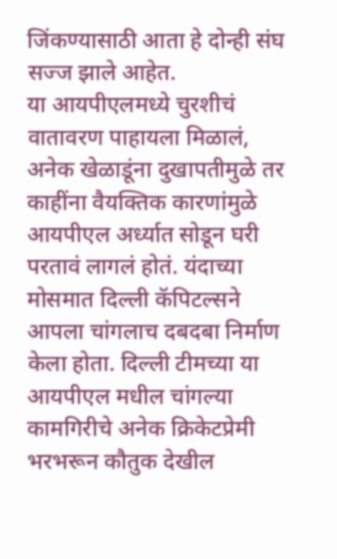जिंकण्यासाठी आता हे दोन्ही संघ सज्ज झाले आहेत.
या आयपीएलमध्ये चुरशीचं वातावरण पाहायला मिळालं, अनेक खेळाडूंना दुखापतीमुळे तर काहींना वैयक्तिक कारणांमुळे आयपीएल अर्ध्यात सोडून घरी परतावं लागलं होतं. यंदाच्या मोसमात दिल्ली कॅपिटल्सने आपला चांगलाच दबदबा निर्माण केला होता. दिल्ली टीमच्या या आयपीएल मधील चांगल्या कामगिरीचे अनेक क्रिकेटप्रेमी भरभरून कौतुक देखील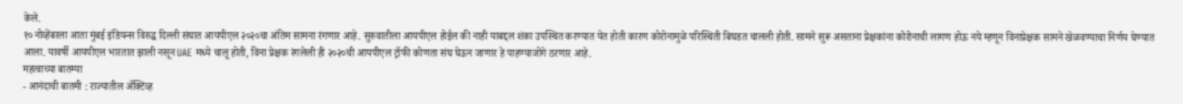केले.
१० नोव्हेंबरला आता मुंबई इंडियन्स विरुद्ध दिल्ली संघात आयपीएल २०२०चा अंतिम सामना रंगणार आहे. सुरुवातीला आयपीएल होईल की नाही याबद्दल शंका उपस्थित करण्यात येत होती कारण कोरोनामुळे परिस्थिती बिघडत चालली होती. सामने सुरू असताना प्रेक्षकांना कोरोनाची लागण होऊ नये म्हणून विनाप्रेक्षक सामने खेळवण्याचा निर्णय घेण्यात आला. यावर्षी आयपीएल भारतात झाली नसून UAE मध्ये चालू होती, विना प्रेक्षक रंगलेली ही २०२०ची आयपीएल ट्रॉफी कोणता संघ घेऊन जाणार हे पाहण्याजोगे ठरणार आहे.
महत्वाच्या बातम्या
- आनंदाची बातमी : राज्यातील ॲक्टिव्ह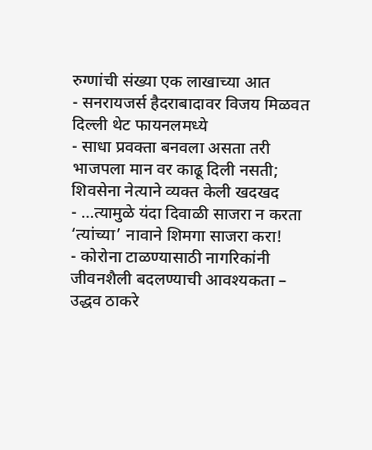रुग्णांची संख्या एक लाखाच्या आत
- सनरायजर्स हैदराबादावर विजय मिळवत दिल्ली थेट फायनलमध्ये
- साधा प्रवक्ता बनवला असता तरी भाजपला मान वर काढू दिली नसती; शिवसेना नेत्याने व्यक्त केली खदखद
- …त्यामुळे यंदा दिवाळी साजरा न करता ‘त्यांच्या’ नावाने शिमगा साजरा करा!
- कोरोना टाळण्यासाठी नागरिकांनी जीवनशैली बदलण्याची आवश्यकता – उद्धव ठाकरे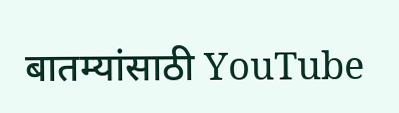बातम्यांसाठी YouTube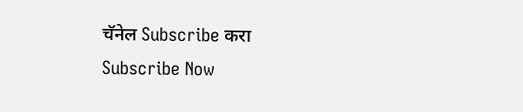चॅनेल Subscribe करा
Subscribe Now